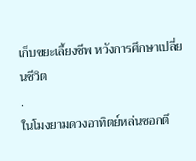เก็บขยะเลี้ยงชีพ หวังการศึกษาเปลี่ยนชีวิต
.
ในโมงยามดวงอาทิตย์หล่นซอกตึ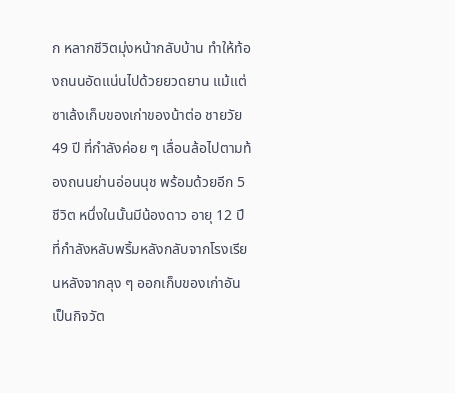ก หลากชีวิตมุ่งหน้ากลับบ้าน ทำให้ท้องถนนอัดแน่นไปด้วยยวดยาน แม้แต่ซาเล้งเก็บของเก่าของน้าต่อ ชายวัย 49 ปี ที่กำลังค่อย ๆ เลื่อนล้อไปตามท้องถนนย่านอ่อนนุช พร้อมด้วยอีก 5 ชีวิต หนึ่งในนั้นมีน้องดาว อายุ 12 ปี ที่กำลังหลับพริ้มหลังกลับจากโรงเรียนหลังจากลุง ๆ ออกเก็บของเก่าอันเป็นกิจวัต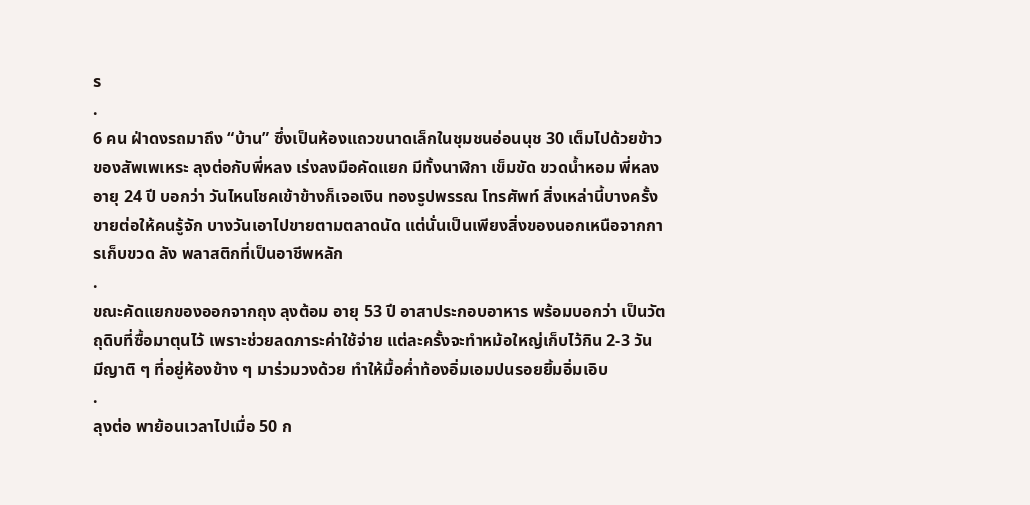ร
.
6 คน ฝ่าดงรถมาถึง “บ้าน” ซึ่งเป็นห้องแถวขนาดเล็กในชุมชนอ่อนนุช 30 เต็มไปด้วยข้าวของสัพเพเหระ ลุงต่อกับพี่หลง เร่งลงมือคัดแยก มีทั้งนาฬิกา เข็มขัด ขวดน้ำหอม พี่หลง อายุ 24 ปี บอกว่า วันไหนโชคเข้าข้างก็เจอเงิน ทองรูปพรรณ โทรศัพท์ สิ่งเหล่านี้บางครั้งขายต่อให้คนรู้จัก บางวันเอาไปขายตามตลาดนัด แต่นั่นเป็นเพียงสิ่งของนอกเหนือจากการเก็บขวด ลัง พลาสติกที่เป็นอาชีพหลัก
.
ขณะคัดแยกของออกจากถุง ลุงต้อม อายุ 53 ปี อาสาประกอบอาหาร พร้อมบอกว่า เป็นวัตถุดิบที่ซื้อมาตุนไว้ เพราะช่วยลดภาระค่าใช้จ่าย แต่ละครั้งจะทำหม้อใหญ่เก็บไว้กิน 2-3 วัน มีญาติ ๆ ที่อยู่ห้องข้าง ๆ มาร่วมวงด้วย ทำให้มื้อค่ำท้องอิ่มเอมปนรอยยิ้มอิ่มเอิบ
.
ลุงต่อ พาย้อนเวลาไปเมื่อ 50 ก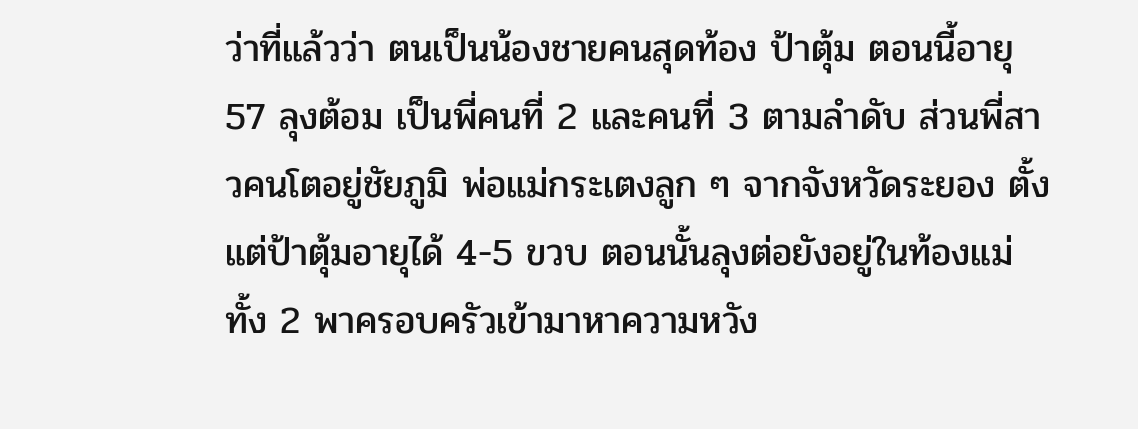ว่าที่แล้วว่า ตนเป็นน้องชายคนสุดท้อง ป้าตุ้ม ตอนนี้อายุ 57 ลุงต้อม เป็นพี่คนที่ 2 และคนที่ 3 ตามลำดับ ส่วนพี่สาวคนโตอยู่ชัยภูมิ พ่อแม่กระเตงลูก ๆ จากจังหวัดระยอง ตั้งแต่ป้าตุ้มอายุได้ 4-5 ขวบ ตอนนั้นลุงต่อยังอยู่ในท้องแม่ ทั้ง 2 พาครอบครัวเข้ามาหาความหวัง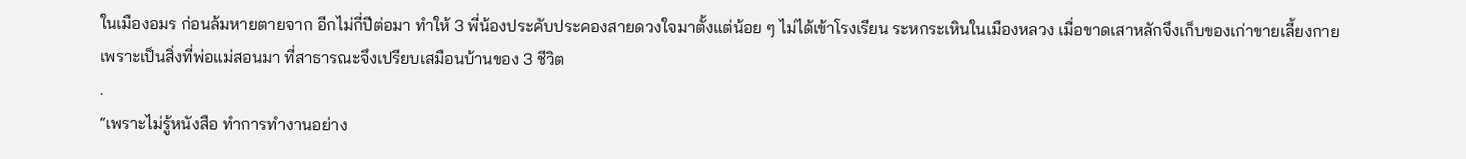ในเมืองอมร ก่อนล้มหายตายจาก อีกไม่กี่ปีต่อมา ทำให้ 3 พี่น้องประคับประคองสายดวงใจมาตั้งแต่น้อย ๆ ไม่ได้เข้าโรงเรียน ระหกระเหินในเมืองหลวง เมื่อขาดเสาหลักจึงเก็บของเก่าขายเลี้ยงกายเพราะเป็นสิ่งที่พ่อแม่สอนมา ที่สาธารณะจึงเปรียบเสมือนบ้านของ 3 ชีวิต
.
“เพราะไม่รู้หนังสือ ทำการทำงานอย่าง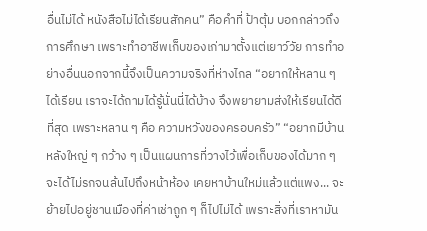อื่นไม่ได้ หนังสือไม่ได้เรียนสักคน” คือคำที่ ป้าตุ้ม บอกกล่าวถึงการศึกษา เพราะทำอาชีพเก็บของเก่ามาตั้งแต่เยาว์วัย การทำอย่างอื่นนอกจากนี้จึงเป็นความจริงที่ห่างไกล “อยากให้หลาน ๆ ได้เรียน เราจะได้ถามได้รู้นั่นนี่ได้บ้าง จึงพยายามส่งให้เรียนได้ดีที่สุด เพราะหลาน ๆ คือ ความหวังของครอบครัว” “อยากมีบ้านหลังใหญ่ ๆ กว้าง ๆ เป็นแผนการที่วางไว้เพื่อเก็บของได้มาก ๆ จะได้ไม่รกจนล้นไปถึงหน้าห้อง เคยหาบ้านใหม่แล้วแต่แพง... จะย้ายไปอยู่ชานเมืองที่ค่าเช่าถูก ๆ ก็ไปไม่ได้ เพราะสิ่งที่เราหามัน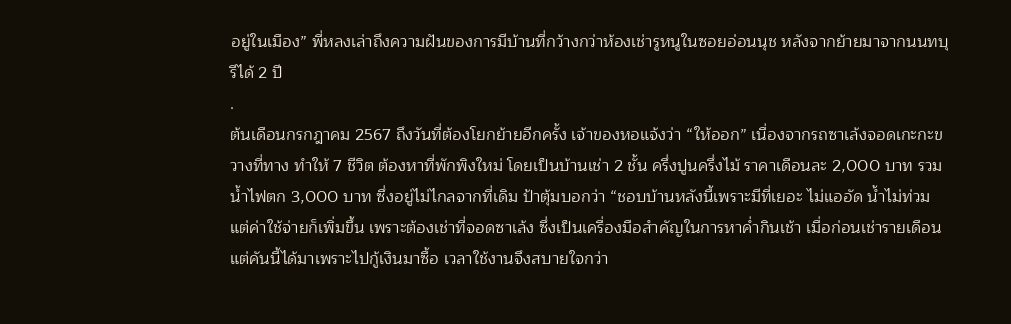อยู่ในเมือง” พี่หลงเล่าถึงความฝันของการมีบ้านที่กว้างกว่าห้องเช่ารูหนูในซอยอ่อนนุช หลังจากย้ายมาจากนนทบุรีได้ 2 ปี
.
ต้นเดือนกรกฎาคม 2567 ถึงวันที่ต้องโยกย้ายอีกครั้ง เจ้าของหอแจ้งว่า “ให้ออก” เนื่องจากรถซาเล้งจอดเกะกะขวางที่ทาง ทำให้ 7 ชีวิต ต้องหาที่พักพิงใหม่ โดยเป็นบ้านเช่า 2 ชั้น ครึ่งปูนครึ่งไม้ ราคาเดือนละ 2,000 บาท รวมน้ำไฟตก 3,000 บาท ซึ่งอยู่ไม่ไกลจากที่เดิม ป้าตุ้มบอกว่า “ชอบบ้านหลังนี้เพราะมีที่เยอะ ไม่แออัด น้ำไม่ท่วม แต่ค่าใช้จ่ายก็เพิ่มขึ้น เพราะต้องเช่าที่จอดซาเล้ง ซึ่งเป็นเครื่องมือสำคัญในการหาค่ำกินเช้า เมื่อก่อนเช่ารายเดือน แต่คันนี้ได้มาเพราะไปกู้เงินมาซื้อ เวลาใช้งานจึงสบายใจกว่า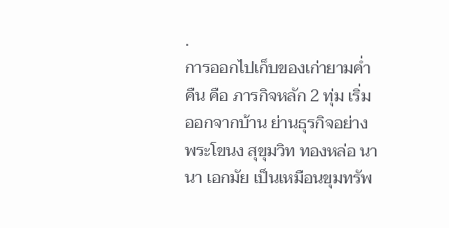.
การออกไปเก็บของเก่ายามค่ำคืน คือ ภารกิจหลัก 2 ทุ่ม เริ่มออกจากบ้าน ย่านธุรกิจอย่างพระโขนง สุขุมวิท ทองหล่อ นานา เอกมัย เป็นเหมือนขุมทรัพ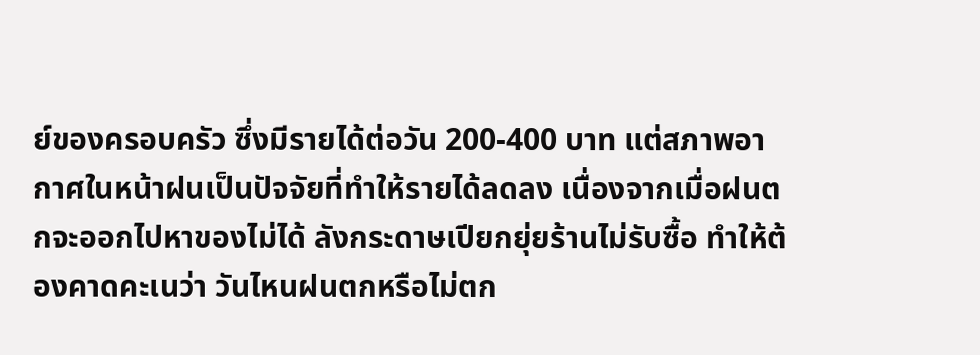ย์ของครอบครัว ซึ่งมีรายได้ต่อวัน 200-400 บาท แต่สภาพอากาศในหน้าฝนเป็นปัจจัยที่ทำให้รายได้ลดลง เนื่องจากเมื่อฝนตกจะออกไปหาของไม่ได้ ลังกระดาษเปียกยุ่ยร้านไม่รับซื้อ ทำให้ต้องคาดคะเนว่า วันไหนฝนตกหรือไม่ตก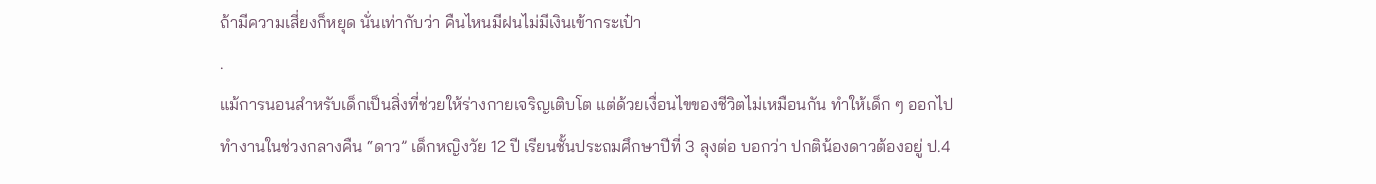ถ้ามีความเสี่ยงก็หยุด นั่นเท่ากับว่า คืนไหนมีฝนไม่มีเงินเข้ากระเป๋า
.
แม้การนอนสำหรับเด็กเป็นสิ่งที่ช่วยให้ร่างกายเจริญเติบโต แต่ด้วยเงื่อนไขของชีวิตไม่เหมือนกัน ทำให้เด็ก ๆ ออกไปทำงานในช่วงกลางคืน “ดาว” เด็กหญิงวัย 12 ปี เรียนชั้นประถมศึกษาปีที่ 3 ลุงต่อ บอกว่า ปกติน้องดาวต้องอยู่ ป.4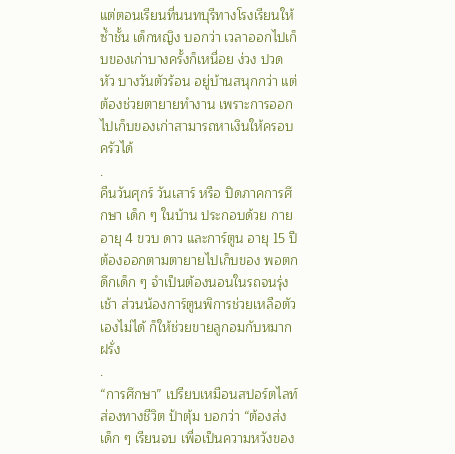แต่ตอนเรียนที่นนทบุรีทางโรงเรียนให้ซ้ำชั้น เด็กหญิง บอกว่า เวลาออกไปเก็บของเก่าบางครั้งก็เหนื่อย ง่วง ปวดหัว บางวันตัวร้อน อยู่บ้านสนุกกว่า แต่ต้องช่วยตายายทำงาน เพราะการออกไปเก็บของเก่าสามารถหาเงินให้ครอบครัวได้
.
คืนวันศุกร์ วันเสาร์ หรือ ปิดภาคการศึกษา เด็ก ๆ ในบ้าน ประกอบด้วย กาย อายุ 4 ขวบ ดาว และการ์ตูน อายุ 15 ปี ต้องออกตามตายายไปเก็บของ พอตกดึกเด็ก ๆ จำเป็นต้องนอนในรถจนรุ่งเช้า ส่วนน้องการ์ตูนพิการช่วยเหลือตัวเองไม่ได้ ก็ให้ช่วยขายลูกอมกับหมากฝรั่ง
.
“การศึกษา” เปรียบเหมือนสปอร์ตไลท์ส่องทางชีวิต ป้าตุ้ม บอกว่า “ต้องส่งเด็ก ๆ เรียนจบ เพื่อเป็นความหวังของ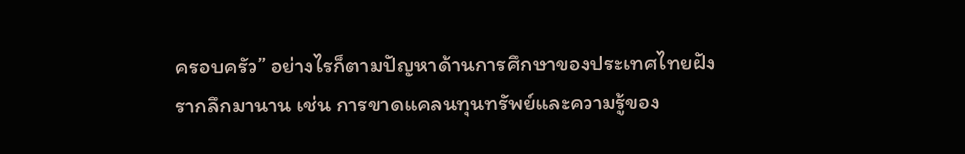ครอบครัว” อย่างไรก็ตามปัญหาด้านการศึกษาของประเทศไทยฝังรากลึกมานาน เช่น การขาดแคลนทุนทรัพย์และความรู้ของ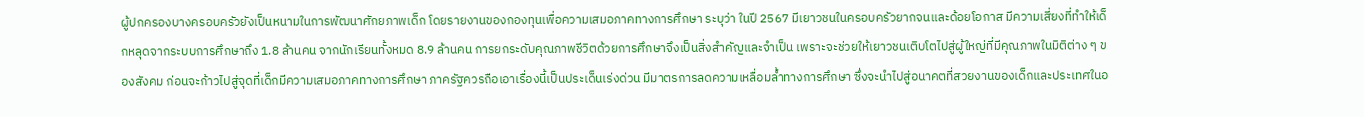ผู้ปกครองบางครอบครัวยังเป็นหนามในการพัฒนาศักยภาพเด็ก โดยรายงานของกองทุนเพื่อความเสมอภาคทางการศึกษา ระบุว่า ในปี 2567 มีเยาวชนในครอบครัวยากจนและด้อยโอกาส มีความเสี่ยงที่ทำให้เด็กหลุดจากระบบการศึกษาถึง 1.8 ล้านคน จากนักเรียนทั้งหมด 8.9 ล้านคน การยกระดับคุณภาพชีวิตด้วยการศึกษาจึงเป็นสิ่งสำคัญและจำเป็น เพราะจะช่วยให้เยาวชนเติบโตไปสู่ผู้ใหญ่ที่มีคุณภาพในมิติต่าง ๆ ของสังคม ก่อนจะก้าวไปสู่จุดที่เด็กมีความเสมอภาคทางการศึกษา ภาครัฐควรถือเอาเรื่องนี้เป็นประเด็นเร่งด่วน มีมาตรการลดความเหลื่อมล้ำทางการศึกษา ซึ่งจะนำไปสู่อนาคตที่สวยงานของเด็กและประเทศในอ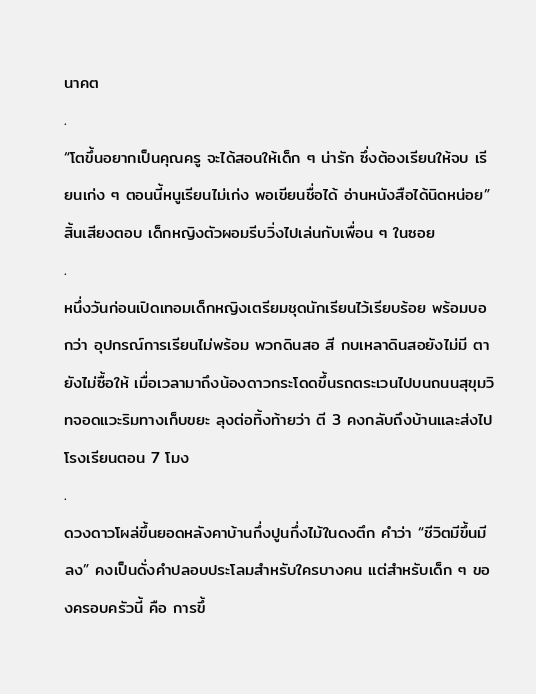นาคต
.
“โตขึ้นอยากเป็นคุณครู จะได้สอนให้เด็ก ๆ น่ารัก ซึ่งต้องเรียนให้จบ เรียนเก่ง ๆ ตอนนี้หนูเรียนไม่เก่ง พอเขียนชื่อได้ อ่านหนังสือได้นิดหน่อย” สิ้นเสียงตอบ เด็กหญิงตัวผอมรีบวิ่งไปเล่นกับเพื่อน ๆ ในซอย
.
หนึ่งวันก่อนเปิดเทอมเด็กหญิงเตรียมชุดนักเรียนไว้เรียบร้อย พร้อมบอกว่า อุปกรณ์การเรียนไม่พร้อม พวกดินสอ สี กบเหลาดินสอยังไม่มี ตายังไม่ซื้อให้ เมื่อเวลามาถึงน้องดาวกระโดดขึ้นรถตระเวนไปบนถนนสุขุมวิทจอดแวะริมทางเก็บขยะ ลุงต่อทิ้งท้ายว่า ตี 3 คงกลับถึงบ้านและส่งไปโรงเรียนตอน 7 โมง
.
ดวงดาวโผล่ขึ้นยอดหลังคาบ้านกึ่งปูนกึ่งไม้ในดงตึก คำว่า “ชีวิตมีขึ้นมีลง” คงเป็นดั่งคำปลอบประโลมสำหรับใครบางคน แต่สำหรับเด็ก ๆ ของครอบครัวนี้ คือ การขึ้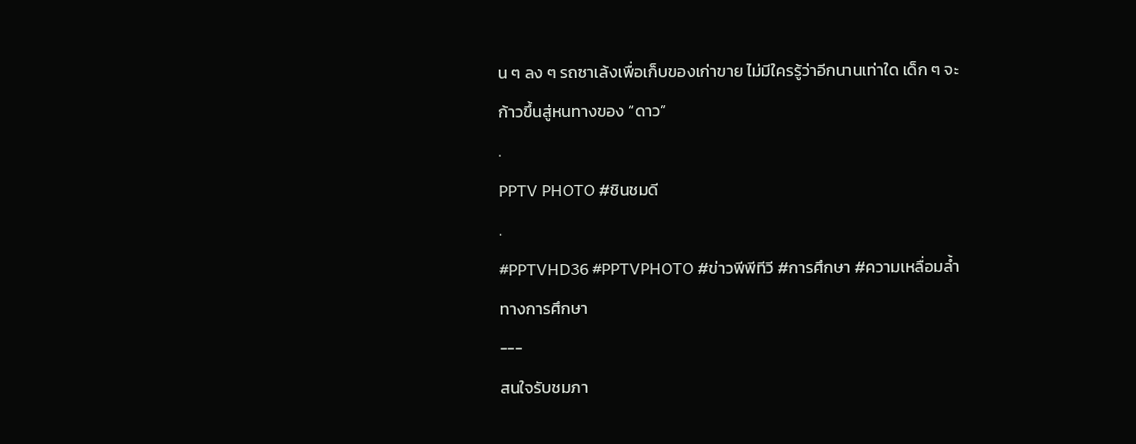น ๆ ลง ๆ รถซาเล้งเพื่อเก็บของเก่าขาย ไม่มีใครรู้ว่าอีกนานเท่าใด เด็ก ๆ จะก้าวขึ้นสู่หนทางของ “ดาว”
.
PPTV PHOTO #ชินชมดี
.
#PPTVHD36 #PPTVPHOTO #ข่าวพีพีทีวี #การศึกษา #ความเหลื่อมล้ำทางการศึกษา
---
สนใจรับชมภา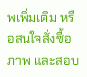พเพิ่มเติม หรือสนใจสั่งซื้อภาพ และสอบ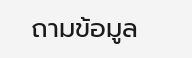ถามข้อมูล